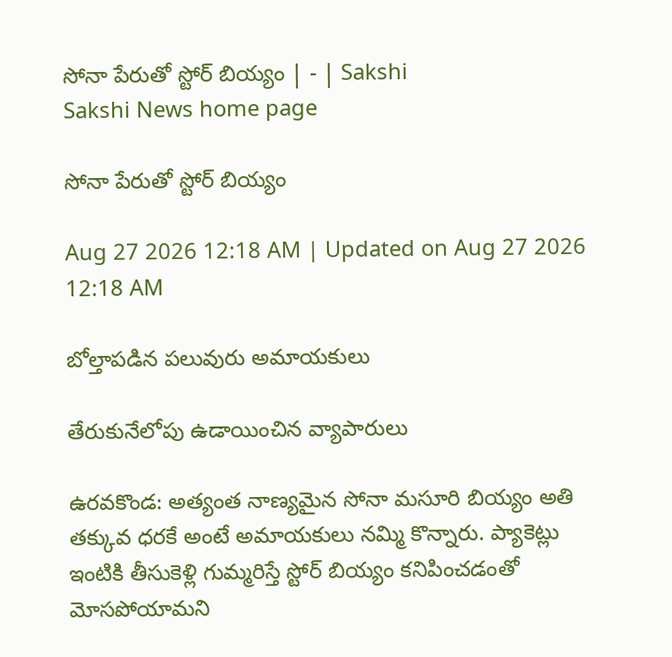సోనా పేరుతో స్టోర్‌ బియ్యం | - | Sakshi
Sakshi News home page

సోనా పేరుతో స్టోర్‌ బియ్యం

Aug 27 2026 12:18 AM | Updated on Aug 27 2026 12:18 AM

బోల్తాపడిన పలువురు అమాయకులు

తేరుకునేలోపు ఉడాయించిన వ్యాపారులు

ఉరవకొండ: అత్యంత నాణ్యమైన సోనా మసూరి బియ్యం అతి తక్కువ ధరకే అంటే అమాయకులు నమ్మి కొన్నారు. ప్యాకెట్లు ఇంటికి తీసుకెళ్లి గుమ్మరిస్తే స్టోర్‌ బియ్యం కనిపించడంతో మోసపోయామని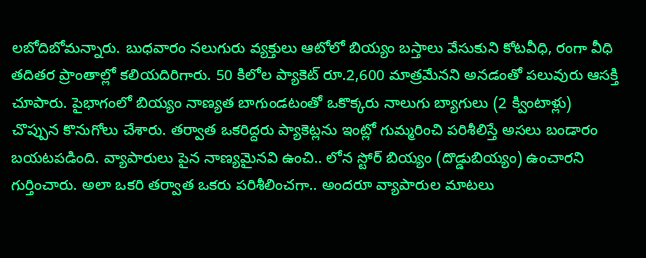లబోదిబోమన్నారు. బుధవారం నలుగురు వ్యక్తులు ఆటోలో బియ్యం బస్తాలు వేసుకుని కోటవీధి, రంగా వీధి తదితర ప్రాంతాల్లో కలియదిరిగారు. 50 కిలోల ప్యాకెట్‌ రూ.2,600 మాత్రమేనని అనడంతో పలువురు ఆసక్తి చూపారు. పైభాగంలో బియ్యం నాణ్యత బాగుండటంతో ఒకొక్కరు నాలుగు బ్యాగులు (2 క్వింటాళ్లు) చొప్పున కొనుగోలు చేశారు. తర్వాత ఒకరిద్దరు ప్యాకెట్లను ఇంట్లో గుమ్మరించి పరిశీలిస్తే అసలు బండారం బయటపడింది. వ్యాపారులు పైన నాణ్యమైనవి ఉంచి.. లోన స్టోర్‌ బియ్యం (దొడ్డుబియ్యం) ఉంచారని గుర్తించారు. అలా ఒకరి తర్వాత ఒకరు పరిశీలించగా.. అందరూ వ్యాపారుల మాటలు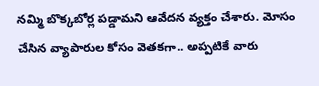నమ్మి బొక్కబోర్ల పడ్డామని ఆవేదన వ్యక్తం చేశారు. మోసం చేసిన వ్యాపారుల కోసం వెతకగా.. అప్పటికే వారు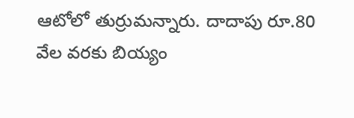ఆటోలో తుర్రుమన్నారు. దాదాపు రూ.80 వేల వరకు బియ్యం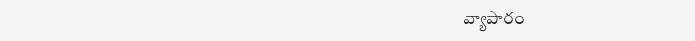వ్యాపారం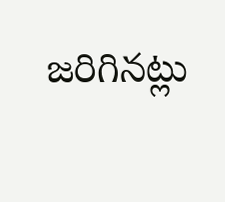జరిగినట్లు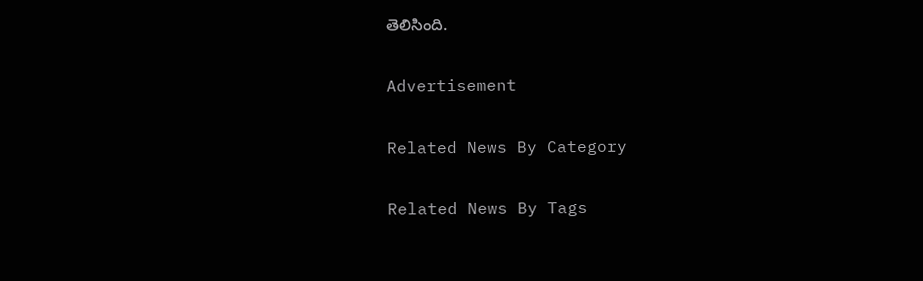తెలిసింది.

Advertisement

Related News By Category

Related News By Tags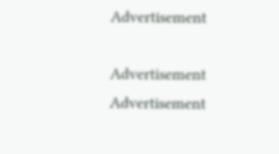Advertisement

Advertisement
Advertisement